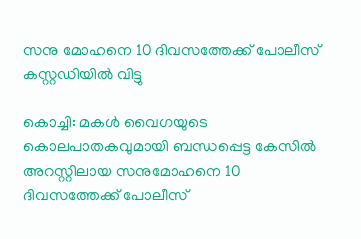സനു മോഹനെ 10 ദിവസത്തേക്ക് പോലീസ് കസ്റ്റഡിയില്‍ വിട്ടു

കൊച്ചി: മകള്‍ വൈഗയുടെ കൊലപാതകവുമായി ബന്ധപ്പെട്ട കേസില്‍ അറസ്റ്റിലായ സനുമോഹനെ 10 ദിവസത്തേക്ക് പോലീസ്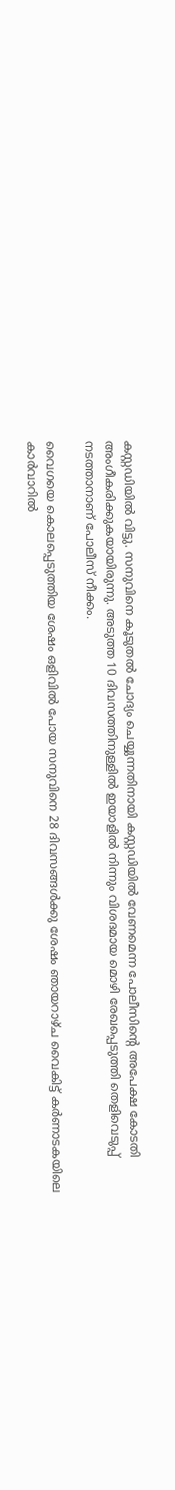കസ്റ്റഡിയില്‍ വിട്ടു. സനുവിനെ കൂടുതല്‍ ചോദ്യം ചെയ്യുന്നതിനായി കസ്റ്റഡിയില്‍ വേണമെന്ന പോലീസിന്റെ അപേക്ഷ കോടതി അംഗീകരിക്കുകയായിരുന്നു. അടുത്ത 10 ദിവസത്തിനുള്ളില്‍ ഇയാളില്‍ നിന്നും വിശദമായ മൊഴി രേഖപ്പെടുത്തി തെളിവെടുപ്പ് നടത്താനാണ് പോലീസ് നീക്കം.

വൈഗയെ കൊലപ്പെടുത്തിയ ശേഷം ഒളിവില്‍ പോയ സനുവിനെ 28 ദിവസങ്ങള്‍ക്കു ശേഷം ഞായറാഴ്ച വൈകിട്ട് കര്‍ണാടകയിലെ കാര്‍വാറില്‍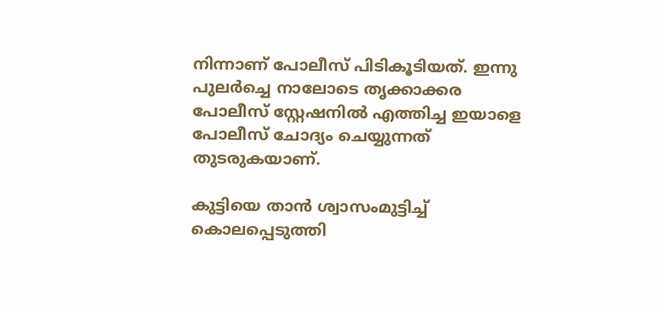നിന്നാണ് പോലീസ് പിടികൂടിയത്. ഇന്നു പുലര്‍ച്ചെ നാലോടെ തൃക്കാക്കര പോലീസ് സ്റ്റേഷനില്‍ എത്തിച്ച ഇയാളെ പോലീസ് ചോദ്യം ചെയ്യുന്നത് തുടരുകയാണ്.

കുട്ടിയെ താന്‍ ശ്വാസംമുട്ടിച്ച് കൊലപ്പെടുത്തി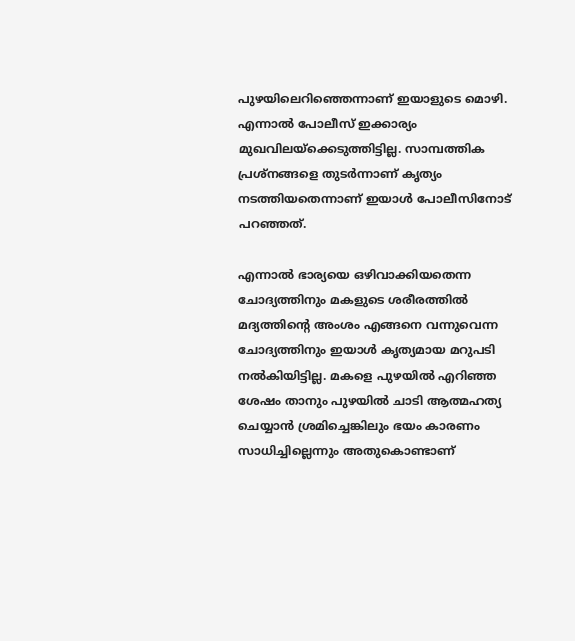പുഴയിലെറിഞ്ഞെന്നാണ് ഇയാളുടെ മൊഴി. എന്നാല്‍ പോലീസ് ഇക്കാര്യം മുഖവിലയ്‌ക്കെടുത്തിട്ടില്ല. സാമ്പത്തിക പ്രശ്‌നങ്ങളെ തുടര്‍ന്നാണ് കൃത്യം നടത്തിയതെന്നാണ് ഇയാള്‍ പോലീസിനോട് പറഞ്ഞത്.

എന്നാല്‍ ഭാര്യയെ ഒഴിവാക്കിയതെന്ന ചോദ്യത്തിനും മകളുടെ ശരീരത്തില്‍ മദ്യത്തിന്റെ അംശം എങ്ങനെ വന്നുവെന്ന ചോദ്യത്തിനും ഇയാള്‍ കൃത്യമായ മറുപടി നല്‍കിയിട്ടില്ല. മകളെ പുഴയില്‍ എറിഞ്ഞ ശേഷം താനും പുഴയില്‍ ചാടി ആത്മഹത്യ ചെയ്യാന്‍ ശ്രമിച്ചെങ്കിലും ഭയം കാരണം സാധിച്ചില്ലെന്നും അതുകൊണ്ടാണ്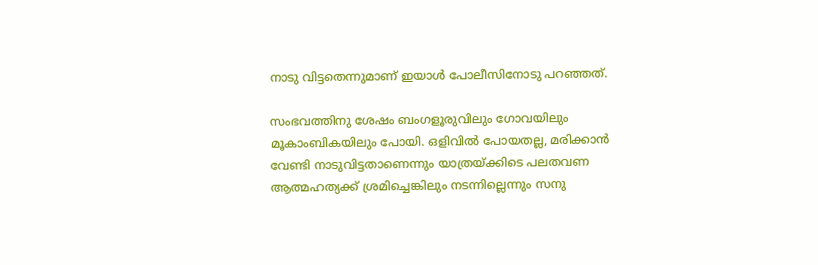നാടു വിട്ടതെന്നുമാണ് ഇയാള്‍ പോലീസിനോടു പറഞ്ഞത്.

സംഭവത്തിനു ശേഷം ബംഗളൂരുവിലും ഗോവയിലും മൂകാംബികയിലും പോയി. ഒളിവില്‍ പോയതല്ല, മരിക്കാന്‍ വേണ്ടി നാടുവിട്ടതാണെന്നും യാത്രയ്ക്കിടെ പലതവണ ആത്മഹത്യക്ക് ശ്രമിച്ചെങ്കിലും നടന്നില്ലെന്നും സനു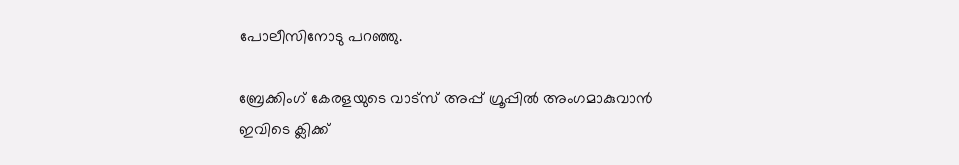പോലീസിനോടു പറഞ്ഞു.

ബ്രേക്കിംഗ് കേരളയുടെ വാട്സ് അപ്പ് ഗ്രൂപ്പിൽ അംഗമാകുവാൻ ഇവിടെ ക്ലിക്ക്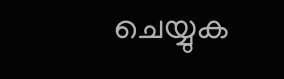ചെയ്യുക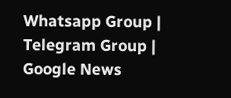Whatsapp Group | Telegram Group | Google News